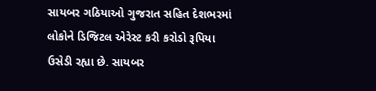સાયબર ગઠિયાઓ ગુજરાત સહિત દેશભરમાં લોકોને ડિજિટલ એરેસ્ટ કરી કરોડો રૂપિયા ઉસેડી રહ્યા છે. સાયબર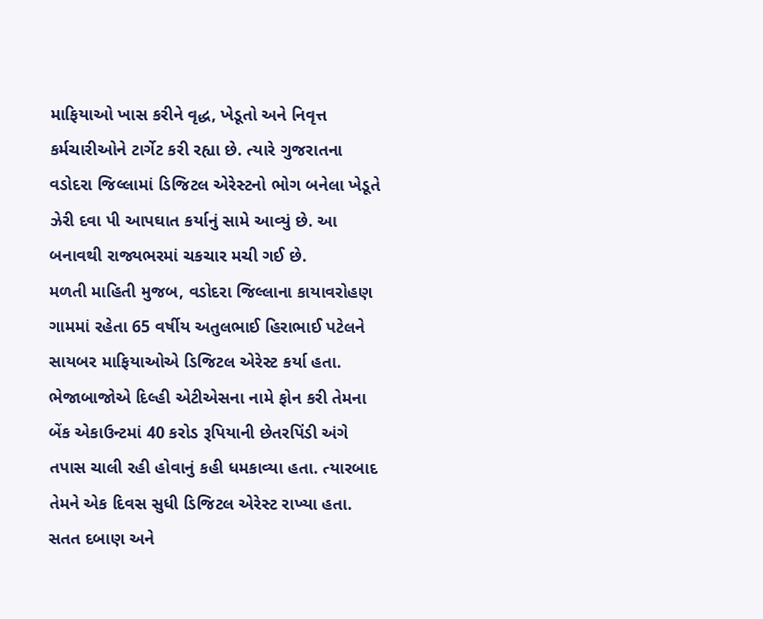માફિયાઓ ખાસ કરીને વૃદ્ધ, ખેડૂતો અને નિવૃત્ત કર્મચારીઓને ટાર્ગેટ કરી રહ્યા છે. ત્યારે ગુજરાતના વડોદરા જિલ્લામાં ડિજિટલ એરેસ્ટનો ભોગ બનેલા ખેડૂતે ઝેરી દવા પી આપઘાત કર્યાનું સામે આવ્યું છે. આ બનાવથી રાજ્યભરમાં ચકચાર મચી ગઈ છે.
મળતી માહિતી મુજબ, વડોદરા જિલ્લાના કાયાવરોહણ ગામમાં રહેતા 65 વર્ષીય અતુલભાઈ હિરાભાઈ પટેલને સાયબર માફિયાઓએ ડિજિટલ એરેસ્ટ કર્યા હતા. ભેજાબાજોએ દિલ્હી એટીએસના નામે ફોન કરી તેમના બેંક એકાઉન્ટમાં 40 કરોડ રૂપિયાની છેતરપિંડી અંગે તપાસ ચાલી રહી હોવાનું કહી ધમકાવ્યા હતા. ત્યારબાદ તેમને એક દિવસ સુધી ડિજિટલ એરેસ્ટ રાખ્યા હતા.
સતત દબાણ અને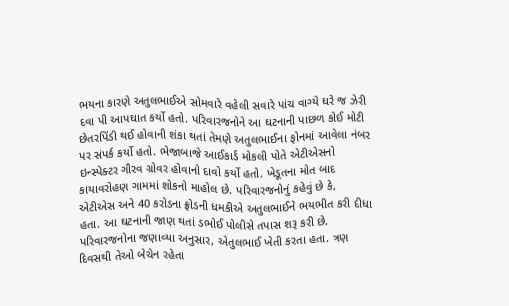ભયના કારણે અતુલભાઈએ સોમવારે વહેલી સવારે પાંચ વાગ્યે ઘરે જ ઝેરી દવા પી આપઘાત કર્યો હતો. પરિવારજનોને આ ઘટનાની પાછળ કોઈ મોટી છેતરપિંડી થઈ હોવાની શંકા થતાં તેમણે અતુલભાઈના ફોનમાં આવેલા નંબર પર સંપર્ક કર્યો હતો. ભેજાબાજે આઈકાર્ડ મોકલી પોતે એટીએસનો ઇન્સ્પેક્ટર ગૌરવ ગ્રોવર હોવાનો દાવો કર્યો હતો. ખેડૂતના મોત બાદ કાયાવરોહણ ગામમાં શોકનો માહોલ છે. પરિવારજનોનું કહેવું છે કે, એટીએસ અને 40 કરોડના ફ્રોડની ધમકીએ અતુલભાઈને ભયભીત કરી દીધા હતા. આ ઘટનાની જાણ થતાં ડભોઈ પોલીસે તપાસ શરૂ કરી છે.
પરિવારજનોના જણાવ્યા અનુસાર, એતુલભાઈ ખેતી કરતા હતા. ત્રણ દિવસથી તેઓ બેચેન રહેતા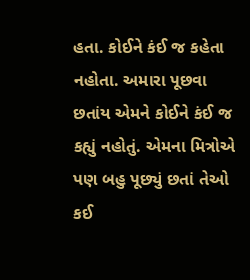હતા. કોઈને કંઈ જ કહેતા નહોતા. અમારા પૂછવા છતાંય એમને કોઈને કંઈ જ કહ્યું નહોતું. એમના મિત્રોએ પણ બહુ પૂછ્યું છતાં તેઓ કઈ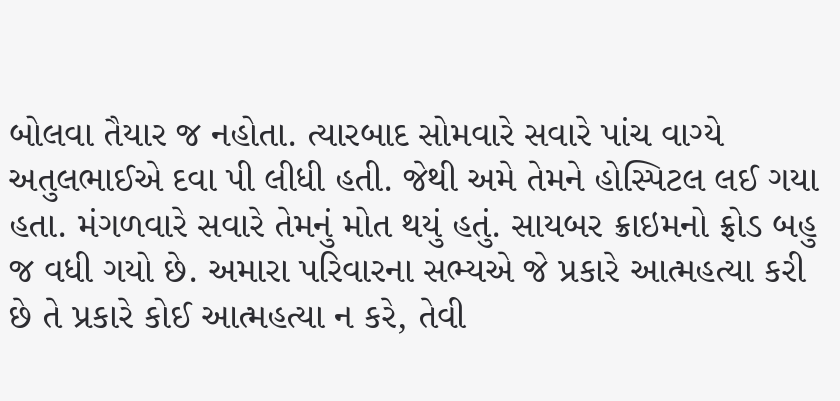બોલવા તૈયાર જ નહોતા. ત્યારબાદ સોમવારે સવારે પાંચ વાગ્યે અતુલભાઈએ દવા પી લીધી હતી. જેથી અમે તેમને હોસ્પિટલ લઈ ગયા હતા. મંગળવારે સવારે તેમનું મોત થયું હતું. સાયબર ક્રાઇમનો ફ્રોડ બહુ જ વધી ગયો છે. અમારા પરિવારના સભ્યએ જે પ્રકારે આત્મહત્યા કરી છે તે પ્રકારે કોઈ આત્મહત્યા ન કરે, તેવી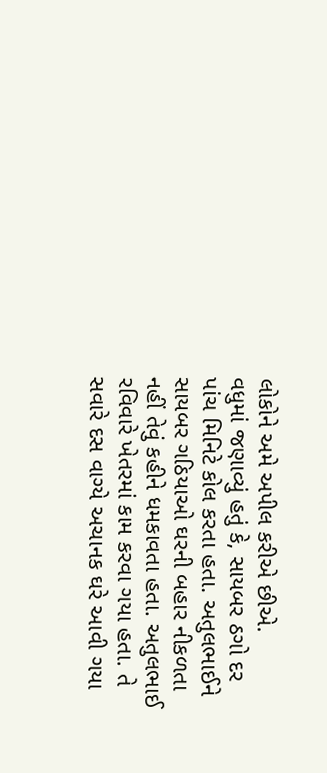લોકોને અમે અપીલ કરીએ છીએ.
વધુમાં જણાવ્યું હતું કે, સાયબર ઠગો દર પાંચ મિનિટે કોલ કરતા હતા. અતુલભાઈને સાયબર ગઠિયાઓ ઘરની બહાર નીકળતા નહીં તેવું કહીને ધમકાવતા હતા. અતુલભાઈ રવિવારે ખેતરમાં કામ કરવા ગયા હતા. તે સવારે દસ વાગ્યે અચાનક ઘરે આવી ગયા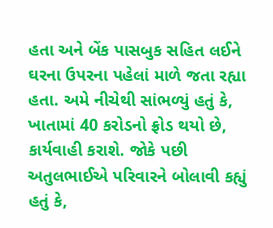હતા અને બેંક પાસબુક સહિત લઈને ઘરના ઉપરના પહેલાં માળે જતા રહ્યા હતા. અમે નીચેથી સાંભળ્યું હતું કે, ખાતામાં 40 કરોડનો ફ્રોડ થયો છે, કાર્યવાહી કરાશે. જોકે પછી અતુલભાઈએ પરિવારને બોલાવી કહ્યું હતું કે,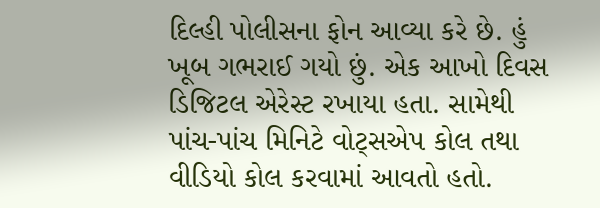દિલ્હી પોલીસના ફોન આવ્યા કરે છે. હું ખૂબ ગભરાઈ ગયો છું. એક આખો દિવસ ડિજિટલ એરેસ્ટ રખાયા હતા. સામેથી પાંચ-પાંચ મિનિટે વોટ્સએપ કોલ તથા વીડિયો કોલ કરવામાં આવતો હતો.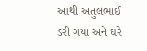આથી અતુલભાઈ ડરી ગયા અને ઘરે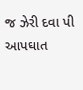જ ઝેરી દવા પી આપઘાત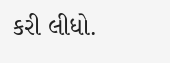કરી લીધો.